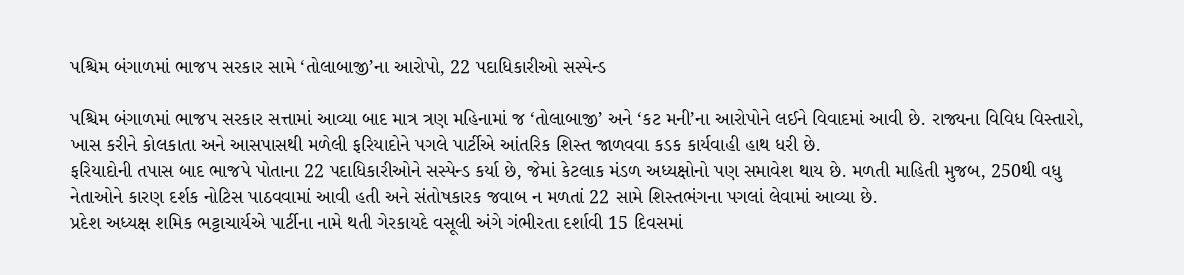પશ્ચિમ બંગાળમાં ભાજપ સરકાર સામે ‘તોલાબાજી’ના આરોપો, 22 પદાધિકારીઓ સસ્પેન્ડ

પશ્ચિમ બંગાળમાં ભાજપ સરકાર સત્તામાં આવ્યા બાદ માત્ર ત્રણ મહિનામાં જ ‘તોલાબાજી’ અને ‘કટ મની’ના આરોપોને લઈને વિવાદમાં આવી છે. રાજ્યના વિવિધ વિસ્તારો, ખાસ કરીને કોલકાતા અને આસપાસથી મળેલી ફરિયાદોને પગલે પાર્ટીએ આંતરિક શિસ્ત જાળવવા કડક કાર્યવાહી હાથ ધરી છે.
ફરિયાદોની તપાસ બાદ ભાજપે પોતાના 22 પદાધિકારીઓને સસ્પેન્ડ કર્યા છે, જેમાં કેટલાક મંડળ અધ્યક્ષોનો પણ સમાવેશ થાય છે. મળતી માહિતી મુજબ, 250થી વધુ નેતાઓને કારણ દર્શક નોટિસ પાઠવવામાં આવી હતી અને સંતોષકારક જવાબ ન મળતાં 22 સામે શિસ્તભંગના પગલાં લેવામાં આવ્યા છે.
પ્રદેશ અધ્યક્ષ શમિક ભટ્ટાચાર્યએ પાર્ટીના નામે થતી ગેરકાયદે વસૂલી અંગે ગંભીરતા દર્શાવી 15 દિવસમાં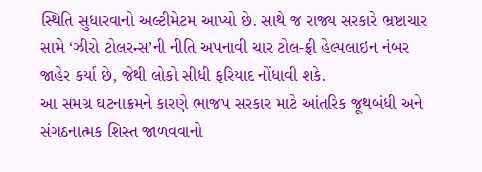સ્થિતિ સુધારવાનો અલ્ટીમેટમ આપ્યો છે. સાથે જ રાજ્ય સરકારે ભ્રષ્ટાચાર સામે ‘ઝીરો ટોલરન્સ’ની નીતિ અપનાવી ચાર ટોલ-ફ્રી હેલ્પલાઇન નંબર જાહેર કર્યા છે, જેથી લોકો સીધી ફરિયાદ નોંધાવી શકે.
આ સમગ્ર ઘટનાક્રમને કારણે ભાજપ સરકાર માટે આંતરિક જૂથબંધી અને સંગઠનાત્મક શિસ્ત જાળવવાનો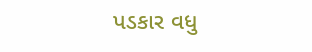પડકાર વધુ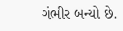ગંભીર બન્યો છે.